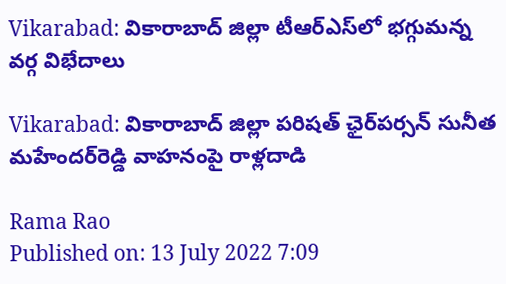Vikarabad: వికారాబాద్ జిల్లా టీఆర్ఎస్‌లో భగ్గుమన్న వర్గ విభేదాలు

Vikarabad: వికారాబాద్ జిల్లా పరిషత్ ఛైర్‌పర్సన్ సునీత మహేందర్‌రెడ్డి వాహనంపై రాళ్లదాడి

Rama Rao
Published on: 13 July 2022 7:09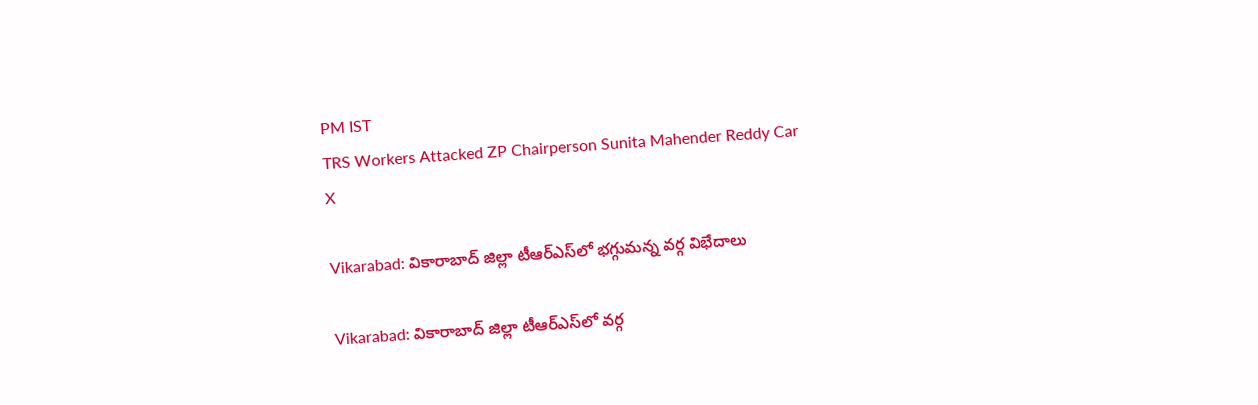PM IST
TRS Workers Attacked ZP Chairperson Sunita Mahender Reddy Car
X

Vikarabad: వికారాబాద్ జిల్లా టీఆర్ఎస్‌లో భగ్గుమన్న వర్గ విభేదాలు

Vikarabad: వికారాబాద్ జిల్లా టీఆర్ఎస్‌లో వర్గ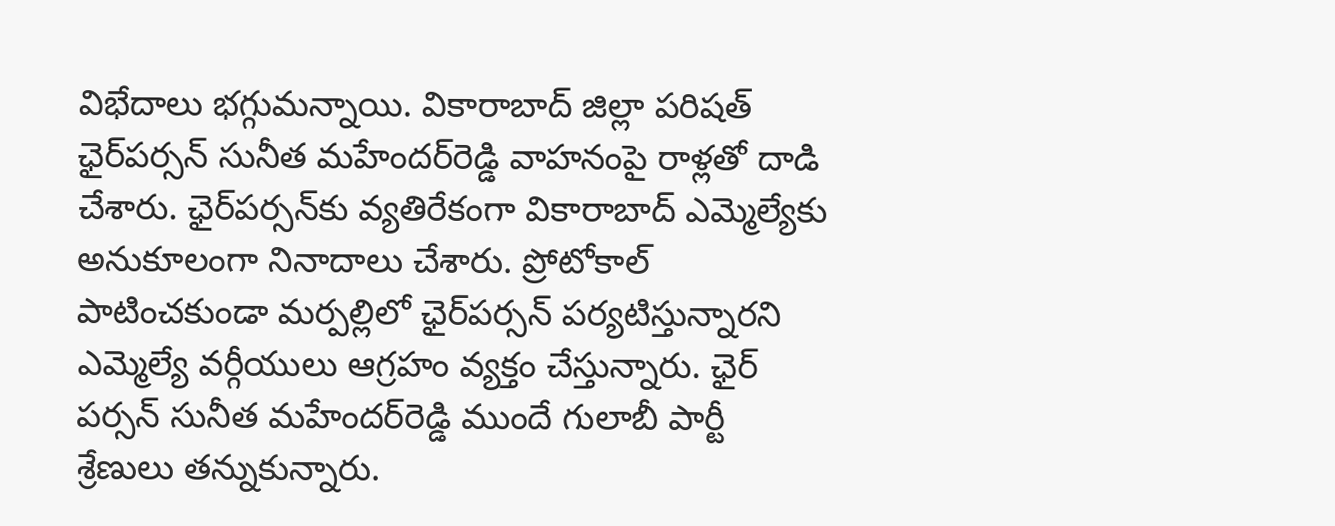విభేదాలు భగ్గుమన్నాయి. వికారాబాద్ జిల్లా పరిషత్ ఛైర్‌పర్సన్ సునీత మహేందర్‌రెడ్డి వాహనంపై రాళ్లతో దాడి చేశారు. ఛైర్‌పర్సన్‌కు వ్యతిరేకంగా వికారాబాద్ ఎమ్మెల్యేకు అనుకూలంగా నినాదాలు చేశారు. ప్రోటోకాల్ పాటించకుండా మర్పల్లిలో ఛైర్‌పర్సన్‌ పర్యటిస్తున్నారని ఎమ్మెల్యే వర్గీయులు ఆగ్రహం వ్యక్తం చేస్తున్నారు. ఛైర్ పర్సన్ సునీత మహేందర్‌రెడ్డి ముందే గులాబీ పార్టీ శ్రేణులు తన్నుకున్నారు.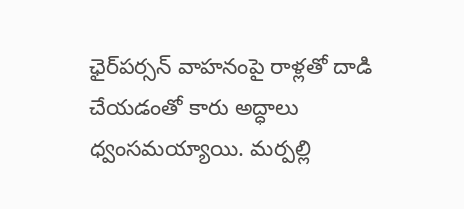ఛైర్‌పర్సన్ వాహనంపై రాళ్లతో దాడి చేయడంతో కారు అద్ధాలు ధ్వంసమయ్యాయి. మర్పల్లి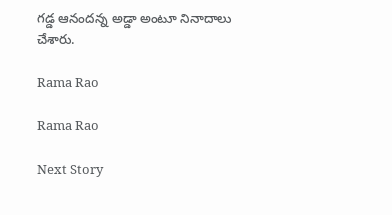గడ్డ ఆనందన్న అడ్డా అంటూ నినాదాలు చేశారు.

Rama Rao

Rama Rao

Next Story